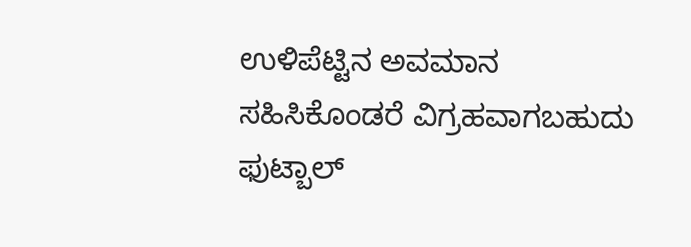ಉಳಿಪೆಟ್ಟಿನ ಅವಮಾನ ಸಹಿಸಿಕೊಂಡರೆ ವಿಗ್ರಹವಾಗಬಹುದು
ಫುಟ್ಬಾಲ್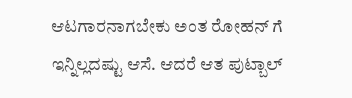ಆಟಗಾರನಾಗಬೇಕು ಅಂತ ರೋಹನ್ ಗೆ ಇನ್ನಿಲ್ಲದಷ್ಟು ಆಸೆ. ಆದರೆ ಆತ ಪುಟ್ಬಾಲ್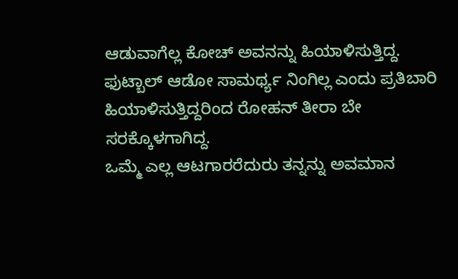ಆಡುವಾಗೆಲ್ಲ ಕೋಚ್ ಅವನನ್ನು ಹಿಯಾಳಿಸುತ್ತಿದ್ದ. ಫುಟ್ಬಾಲ್ ಆಡೋ ಸಾಮರ್ಥ್ಯ ನಿಂಗಿಲ್ಲ ಎಂದು ಪ್ರತಿಬಾರಿ ಹಿಯಾಳಿಸುತ್ತಿದ್ದರಿಂದ ರೋಹನ್ ತೀರಾ ಬೇ ಸರಕ್ಕೊಳಗಾಗಿದ್ದ.
ಒಮ್ಮೆ ಎಲ್ಲ ಆಟಗಾರರೆದುರು ತನ್ನನ್ನು ಅವಮಾನ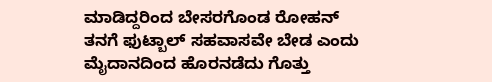ಮಾಡಿದ್ದರಿಂದ ಬೇಸರಗೊಂಡ ರೋಹನ್ ತನಗೆ ಫುಟ್ಬಾಲ್ ಸಹವಾಸವೇ ಬೇಡ ಎಂದು ಮೈದಾನದಿಂದ ಹೊರನಡೆದು ಗೊತ್ತು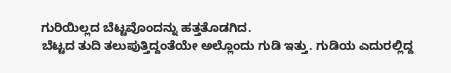ಗುರಿಯಿಲ್ಲದ ಬೆಟ್ಟವೊಂದನ್ನು ಹತ್ತತೊಡಗಿದ.
ಬೆಟ್ಟದ ತುದಿ ತಲುಪುತ್ತಿದ್ದಂತೆಯೇ ಅಲ್ಲೊಂದು ಗುಡಿ ಇತ್ತು. ಗುಡಿಯ ಎದುರಲ್ಲಿದ್ದ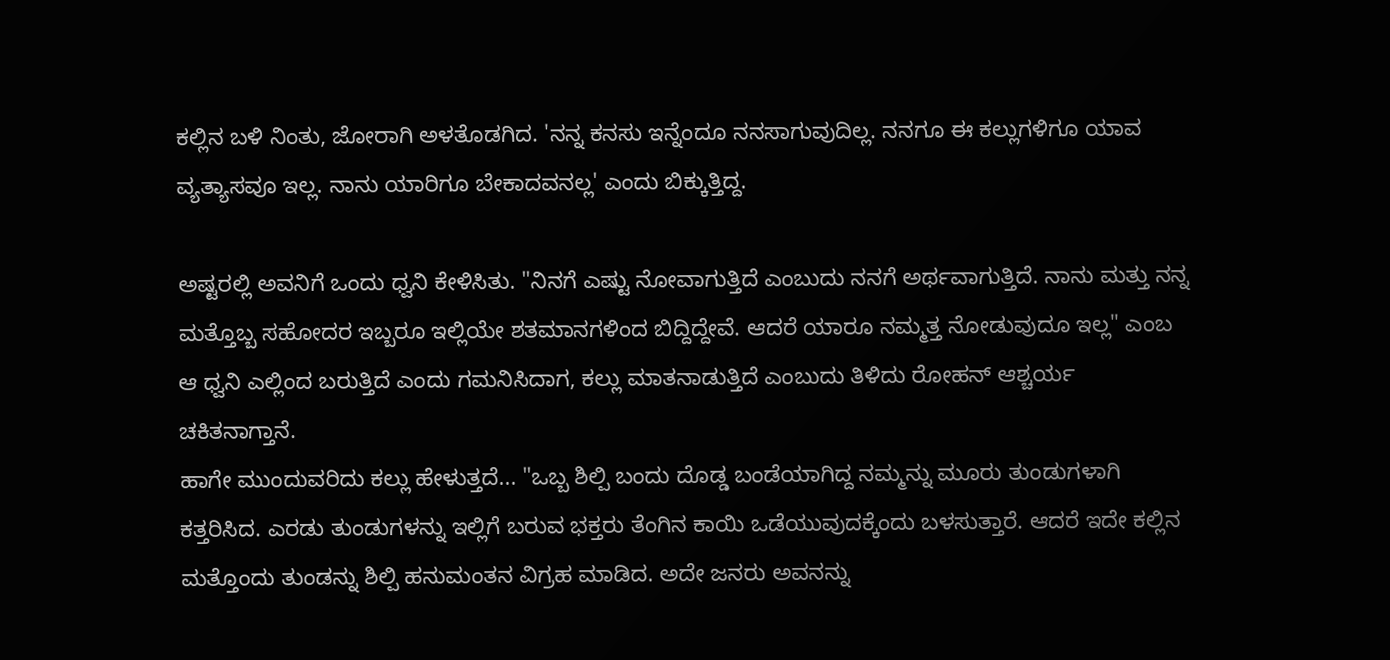ಕಲ್ಲಿನ ಬಳಿ ನಿಂತು, ಜೋರಾಗಿ ಅಳತೊಡಗಿದ. 'ನನ್ನ ಕನಸು ಇನ್ನೆಂದೂ ನನಸಾಗುವುದಿಲ್ಲ. ನನಗೂ ಈ ಕಲ್ಲುಗಳಿಗೂ ಯಾವ ವ್ಯತ್ಯಾಸವೂ ಇಲ್ಲ. ನಾನು ಯಾರಿಗೂ ಬೇಕಾದವನಲ್ಲ' ಎಂದು ಬಿಕ್ಕುತ್ತಿದ್ದ.

ಅಷ್ಟರಲ್ಲಿ ಅವನಿಗೆ ಒಂದು ಧ್ವನಿ ಕೇಳಿಸಿತು. "ನಿನಗೆ ಎಷ್ಟು ನೋವಾಗುತ್ತಿದೆ ಎಂಬುದು ನನಗೆ ಅರ್ಥವಾಗುತ್ತಿದೆ. ನಾನು ಮತ್ತು ನನ್ನ ಮತ್ತೊಬ್ಬ ಸಹೋದರ ಇಬ್ಬರೂ ಇಲ್ಲಿಯೇ ಶತಮಾನಗಳಿಂದ ಬಿದ್ದಿದ್ದೇವೆ. ಆದರೆ ಯಾರೂ ನಮ್ಮತ್ತ ನೋಡುವುದೂ ಇಲ್ಲ" ಎಂಬ ಆ ಧ್ವನಿ ಎಲ್ಲಿಂದ ಬರುತ್ತಿದೆ ಎಂದು ಗಮನಿಸಿದಾಗ, ಕಲ್ಲು ಮಾತನಾಡುತ್ತಿದೆ ಎಂಬುದು ತಿಳಿದು ರೋಹನ್ ಆಶ್ಚರ್ಯ ಚಕಿತನಾಗ್ತಾನೆ.
ಹಾಗೇ ಮುಂದುವರಿದು ಕಲ್ಲು ಹೇಳುತ್ತದೆ... "ಒಬ್ಬ ಶಿಲ್ಪಿ ಬಂದು ದೊಡ್ಡ ಬಂಡೆಯಾಗಿದ್ದ ನಮ್ಮನ್ನು ಮೂರು ತುಂಡುಗಳಾಗಿ ಕತ್ತರಿಸಿದ. ಎರಡು ತುಂಡುಗಳನ್ನು ಇಲ್ಲಿಗೆ ಬರುವ ಭಕ್ತರು ತೆಂಗಿನ ಕಾಯಿ ಒಡೆಯುವುದಕ್ಕೆಂದು ಬಳಸುತ್ತಾರೆ. ಆದರೆ ಇದೇ ಕಲ್ಲಿನ ಮತ್ತೊಂದು ತುಂಡನ್ನು ಶಿಲ್ಪಿ ಹನುಮಂತನ ವಿಗ್ರಹ ಮಾಡಿದ. ಅದೇ ಜನರು ಅವನನ್ನು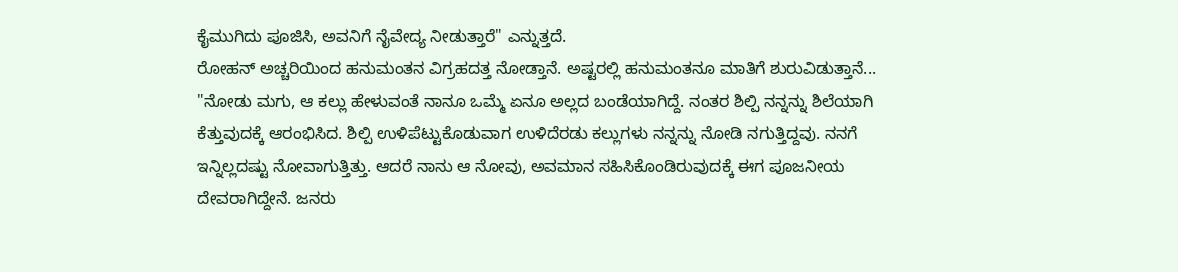ಕೈಮುಗಿದು ಪೂಜಿಸಿ, ಅವನಿಗೆ ನೈವೇದ್ಯ ನೀಡುತ್ತಾರೆ" ಎನ್ನುತ್ತದೆ.
ರೋಹನ್ ಅಚ್ಚರಿಯಿಂದ ಹನುಮಂತನ ವಿಗ್ರಹದತ್ತ ನೋಡ್ತಾನೆ. ಅಷ್ಟರಲ್ಲಿ ಹನುಮಂತನೂ ಮಾತಿಗೆ ಶುರುವಿಡುತ್ತಾನೆ... "ನೋಡು ಮಗು, ಆ ಕಲ್ಲು ಹೇಳುವಂತೆ ನಾನೂ ಒಮ್ಮೆ ಏನೂ ಅಲ್ಲದ ಬಂಡೆಯಾಗಿದ್ದೆ. ನಂತರ ಶಿಲ್ಪಿ ನನ್ನನ್ನು ಶಿಲೆಯಾಗಿ ಕೆತ್ತುವುದಕ್ಕೆ ಆರಂಭಿಸಿದ. ಶಿಲ್ಪಿ ಉಳಿಪೆಟ್ಟುಕೊಡುವಾಗ ಉಳಿದೆರಡು ಕಲ್ಲುಗಳು ನನ್ನನ್ನು ನೋಡಿ ನಗುತ್ತಿದ್ದವು. ನನಗೆ ಇನ್ನಿಲ್ಲದಷ್ಟು ನೋವಾಗುತ್ತಿತ್ತು. ಆದರೆ ನಾನು ಆ ನೋವು, ಅವಮಾನ ಸಹಿಸಿಕೊಂಡಿರುವುದಕ್ಕೆ ಈಗ ಪೂಜನೀಯ ದೇವರಾಗಿದ್ದೇನೆ. ಜನರು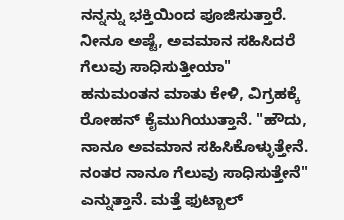ನನ್ನನ್ನು ಭಕ್ತಿಯಿಂದ ಪೂಜಿಸುತ್ತಾರೆ. ನೀನೂ ಅಷ್ಟೆ, ಅವಮಾನ ಸಹಿಸಿದರೆ ಗೆಲುವು ಸಾಧಿಸುತ್ತೀಯಾ"
ಹನುಮಂತನ ಮಾತು ಕೇಳಿ, ವಿಗ್ರಹಕ್ಕೆ ರೋಹನ್ ಕೈಮುಗಿಯುತ್ತಾನೆ. "ಹೌದು, ನಾನೂ ಅವಮಾನ ಸಹಿಸಿಕೊಳ್ಳುತ್ತೇನೆ. ನಂತರ ನಾನೂ ಗೆಲುವು ಸಾಧಿಸುತ್ತೇನೆ" ಎನ್ನುತ್ತಾನೆ. ಮತ್ತೆ ಫುಟ್ಬಾಲ್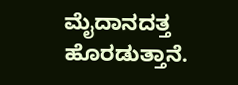ಮೈದಾನದತ್ತ ಹೊರಡುತ್ತಾನೆ.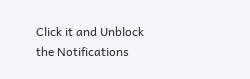Click it and Unblock the Notifications